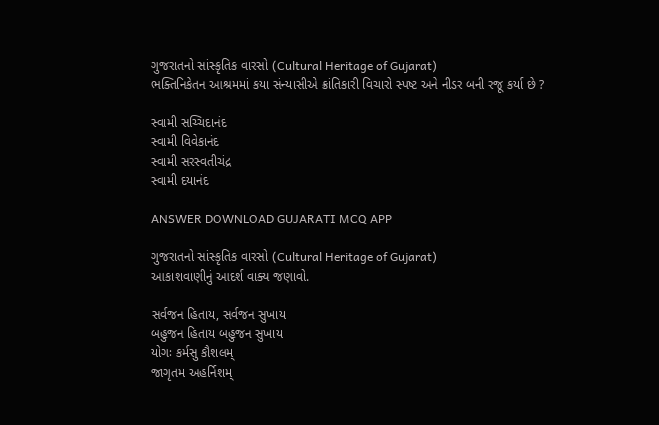ગુજરાતનો સાંસ્કૃતિક વારસો (Cultural Heritage of Gujarat)
ભક્તિનિકેતન આશ્રમમાં કયા સંન્યાસીએ ક્રાંતિકારી વિચારો સ્પષ્ટ અને નીડર બની રજૂ કર્યા છે ?

સ્વામી સચ્ચિદાનંદ
સ્વામી વિવેકાનંદ
સ્વામી સરસ્વતીચંદ્ર
સ્વામી દયાનંદ

ANSWER DOWNLOAD GUJARATI MCQ APP

ગુજરાતનો સાંસ્કૃતિક વારસો (Cultural Heritage of Gujarat)
આકાશવાણીનું આદર્શ વાક્ય જણાવો.

સર્વજન હિતાય, સર્વજન સુખાય
બહુજન હિતાય બહુજન સુખાય
યોગઃ કર્મસુ કૌશલમ્
જાગૃતમ અહર્નિશમ્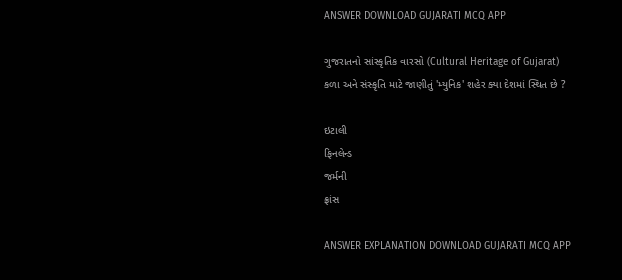ANSWER DOWNLOAD GUJARATI MCQ APP

ગુજરાતનો સાંસ્કૃતિક વારસો (Cultural Heritage of Gujarat)
કળા અને સંસ્કૃતિ માટે જાણીતું 'મ્યુનિક' શહેર ક્યા દેશમાં સ્થિત છે ?

ઇટાલી
ફિનલેન્ડ
જર્મની
ફ્રાંસ

ANSWER EXPLANATION DOWNLOAD GUJARATI MCQ APP